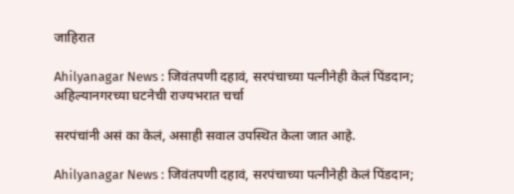जाहिरात

Ahilyanagar News : जिवंतपणी दहावं, सरपंचाच्या पत्नीनेही केलं पिंडदान; अहिल्यानगरच्या घटनेची राज्यभरात चर्चा

सरपंचांनी असं का केलं, असाही सवाल उपस्थित केला जात आहे.

Ahilyanagar News : जिवंतपणी दहावं, सरपंचाच्या पत्नीनेही केलं पिंडदान;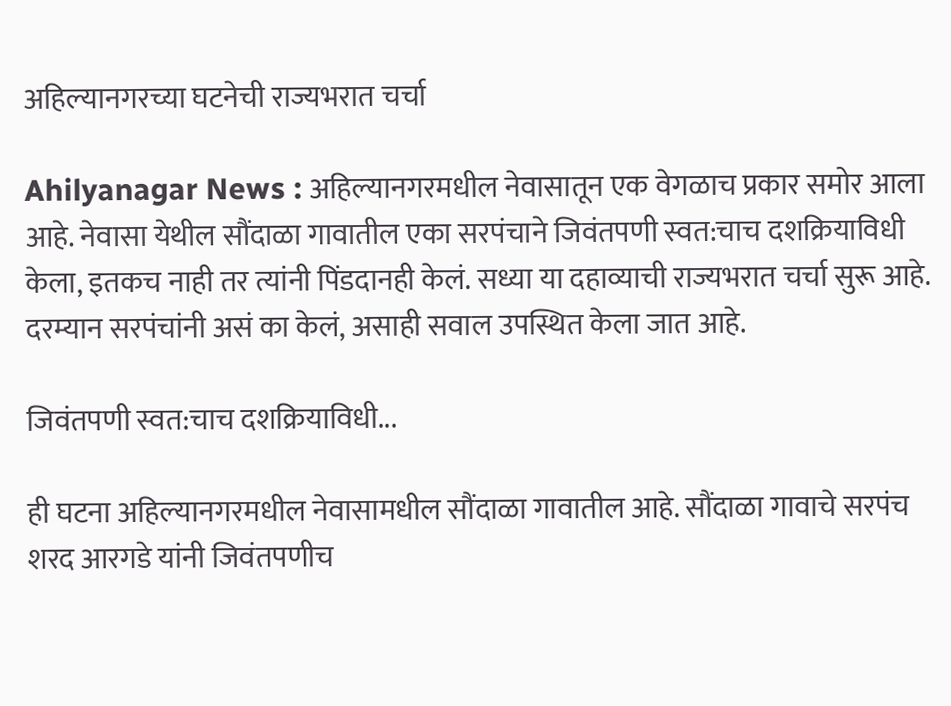अहिल्यानगरच्या घटनेची राज्यभरात चर्चा

Ahilyanagar News : अहिल्यानगरमधील नेवासातून एक वेगळाच प्रकार समोर आला आहे. नेवासा येथील सौंदाळा गावातील एका सरपंचाने जिवंतपणी स्वत:चाच दशक्रियाविधी केला, इतकच नाही तर त्यांनी पिंडदानही केलं. सध्या या दहाव्याची राज्यभरात चर्चा सुरू आहे. दरम्यान सरपंचांनी असं का केलं, असाही सवाल उपस्थित केला जात आहे.

जिवंतपणी स्वत:चाच दशक्रियाविधी...

ही घटना अहिल्यानगरमधील नेवासामधील सौंदाळा गावातील आहे. सौंदाळा गावाचे सरपंच शरद आरगडे यांनी जिवंतपणीच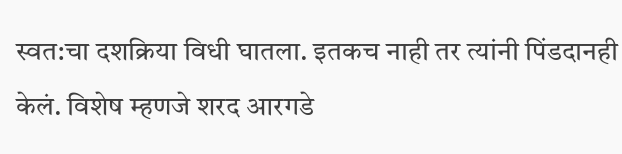स्वत:चा दशक्रिया विधी घातला. इतकच नाही तर त्यांनी पिंडदानही केलं. विशेष म्हणजे शरद आरगडे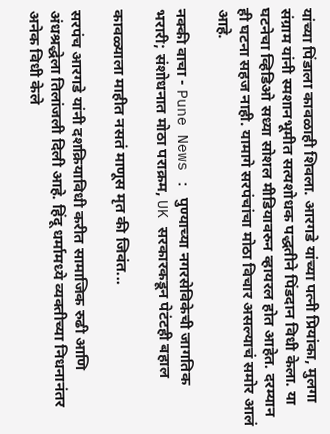यांच्या पिंडाला कावळाही शिवला. आरगडे यांच्या पत्नी प्रियांका, मुलगा संग्राम यांनी स्मशानभूमीत सत्यशोधक पद्धतीने पिंडदान विधी केला. या घटनेचा व्हिडिओ सध्या सोशल मीडियावरुन व्हायरल होत आहेत. दरम्यान ही घटना सहज नाही. यामागे सरपंचांचा मोठा विचार असल्याचं समोर आलं आहे.

नक्की वाचा - Pune News : पुण्याच्या नगरसेविकेची जागतिक भरारी; संशोधनात मोठा पराक्रम, UK सरकारकडून पेटंटही बहाल

कावळ्याला माहीत नसतं माणूस मृत की जिवंत...

सरपंच आरगडे यांनी दशक्रियाविधी करीत सामाजिक रुढी आणि अंधश्रद्धेला तिलांजली दिली आहे. हिंदू धर्मामध्ये व्यक्तीच्या निधनानंतर अनेक विधी केले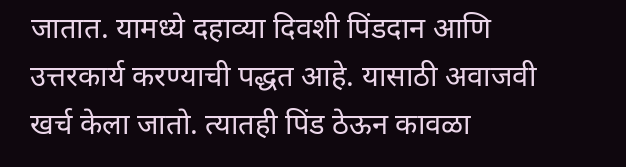जातात. यामध्ये दहाव्या दिवशी पिंडदान आणि उत्तरकार्य करण्याची पद्धत आहे. यासाठी अवाजवी खर्च केला जातो. त्यातही पिंड ठेऊन कावळा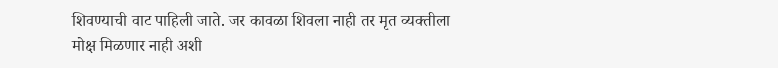शिवण्याची वाट पाहिली जाते. जर कावळा शिवला नाही तर मृत व्यक्तीला मोक्ष मिळणार नाही अशी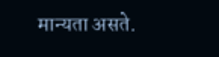मान्यता असते.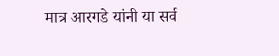मात्र आरगडे यांनी या सर्व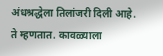अंधश्रद्धेला तिलांजरी दिली आहे. ते म्हणतात. कावळ्याला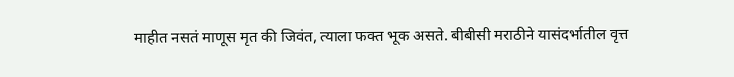माहीत नसतं माणूस मृत की जिवंत, त्याला फक्त भूक असते. बीबीसी मराठीने यासंदर्भातील वृत्त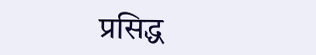प्रसिद्ध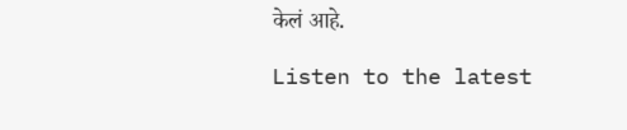केलं आहे.

Listen to the latest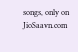songs, only on JioSaavn.com